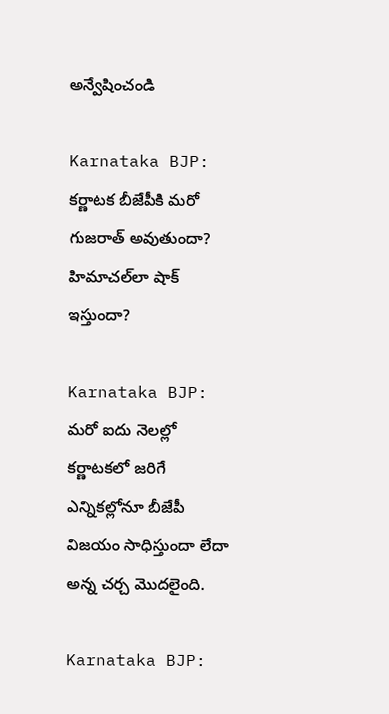అన్వేషించండి

Karnataka BJP: కర్ణాటక బీజేపీకి మరో గుజరాత్ అవుతుందా? హిమాచల్‌లా షాక్ ఇస్తుందా?

Karnataka BJP: మరో ఐదు నెలల్లో కర్ణాటకలో జరిగే ఎన్నికల్లోనూ బీజేపీ విజయం సాధిస్తుందా లేదా అన్న చర్చ మొదలైంది.

Karnataka BJP: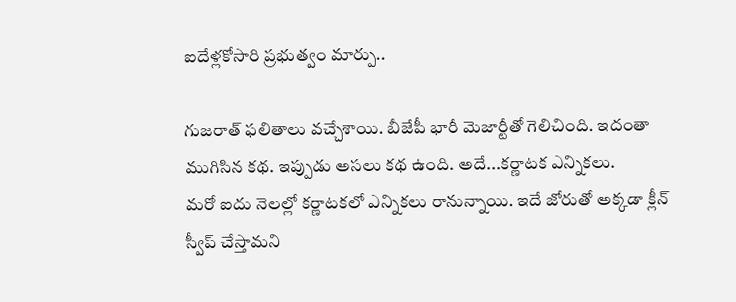ఐదేళ్లకోసారి ప్రభుత్వం మార్పు..

గుజరాత్‌ ఫలితాలు వచ్చేశాయి. బీజేపీ భారీ మెజార్టీతో గెలిచింది. ఇదంతా ముగిసిన కథ. ఇప్పుడు అసలు కథ ఉంది. అదే...కర్ణాటక ఎన్నికలు.
మరో ఐదు నెలల్లో కర్ణాటకలో ఎన్నికలు రానున్నాయి. ఇదే జోరుతో అక్కడా క్లీన్‌ స్వీప్ చేస్తామని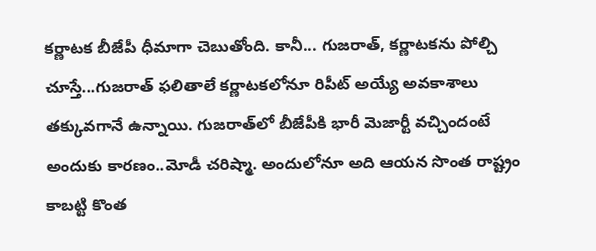కర్ణాటక బీజేపీ ధీమాగా చెబుతోంది. కానీ... గుజరాత్, కర్ణాటకను పోల్చి చూస్తే...గుజరాత్ ఫలితాలే కర్ణాటకలోనూ రిపీట్ అయ్యే అవకాశాలు తక్కువగానే ఉన్నాయి. గుజరాత్‌లో బీజేపీకి భారీ మెజార్టీ వచ్చిందంటే అందుకు కారణం..మోడీ చరిష్మా. అందులోనూ అది ఆయన సొంత రాష్ట్రం కాబట్టి కొంత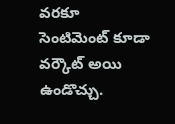వరకూ సెంటిమెంట్‌ కూడా వర్కౌట్ అయి ఉండొచ్చు.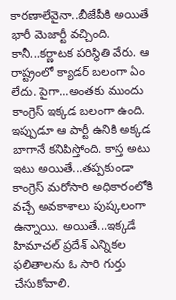కారణాలేవైనా..బీజేపీకి అయితే భారీ మెజార్టీ వచ్చింది. కానీ...కర్ణాటక పరిస్థితి వేరు. ఆ రాష్ట్రంలో క్యాడర్‌ బలంగా ఏం లేదు. పైగా...అంతకు ముందు కాంగ్రెస్ ఇక్కడ బలంగా ఉంది. ఇప్పుడూ ఆ పార్టీ ఉనికి అక్కడ బాగానే కనిపిస్తోంది. కాస్త అటు ఇటు అయితే...తప్పకుండా కాంగ్రెస్ మరోసారి అధికారంలోకి వచ్చే అవకాశాలు పుష్కలంగా ఉన్నాయి. అయితే...ఇక్కడే హిమాచల్ ప్రదేశ్ ఎన్నికల ఫలితాలను ఓ సారి గుర్తు చేసుకోవాలి.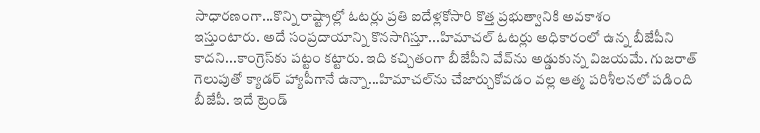సాధారణంగా...కొన్ని రాష్ట్రాల్లో ఓటర్లు ప్రతి ఐదేళ్లకోసారి కొత్త ప్రభుత్వానికి అవకాశం
ఇస్తుంటారు. అదే సంప్రదాయాన్ని కొనసాగిస్తూ...హిమాచల్ ఓటర్లు అధికారంలో ఉన్న బీజేపీని కాదని...కాంగ్రెస్‌కు పట్టం కట్టారు. ఇది కచ్చితంగా బీజేపీని వేవ్‌ను అడ్డుకున్న విజయమే. గుజరాత్‌ గెలుపుతో క్యాడర్ హ్యాపీగానే ఉన్నా...హిమాచల్‌ను చేజార్చుకోవడం వల్ల ఆత్మ పరిశీలనలో పడింది బీజేపీ. ఇదే ట్రెండ్‌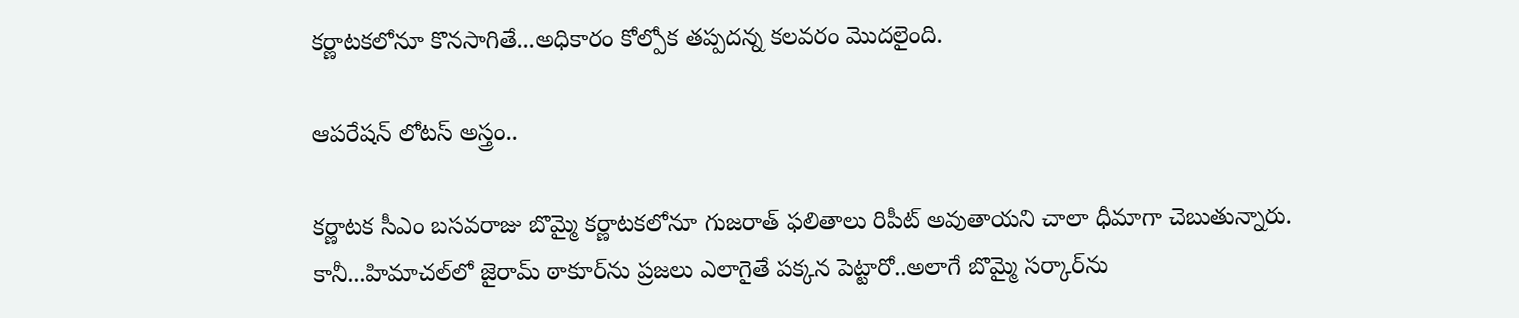కర్ణాటకలోనూ కొనసాగితే...అధికారం కోల్పోక తప్పదన్న కలవరం మొదలైంది.

ఆపరేషన్ లోటస్‌ అస్త్రం..

కర్ణాటక సీఎం బసవరాజు బొమ్మై కర్ణాటకలోనూ గుజరాత్ ఫలితాలు రిపీట్ అవుతాయని చాలా ధీమాగా చెబుతున్నారు. కానీ...హిమాచల్‌లో జైరామ్ ఠాకూర్‌ను ప్రజలు ఎలాగైతే పక్కన పెట్టారో..అలాగే బొమ్మై సర్కార్‌ను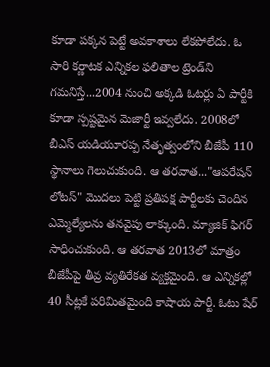కూడా పక్కన పెట్టే అవకాశాలు లేకపోలేదు. ఓ సారి కర్ణాటక ఎన్నికల ఫలితాల ట్రెండ్‌ని గమనిస్తే...2004 నుంచి అక్కడి ఓటర్లు ఏ పార్టీకి కూడా స్పష్టమైన మెజార్టీ ఇవ్వలేదు. 2008లో బీఎస్ యడియూరప్ప నేతృత్వంలోని బీజేపీ 110 స్థానాలు గెలుచుకుంది. ఆ తరవాత..."ఆపరేషన్ లోటస్" మొదలు పెట్టి ప్రతిపక్ష పార్టీలకు చెందిన ఎమ్మెల్యేలను తనవైపు లాక్కుంది. మ్యాజిక్ ఫిగర్‌ సాధించుకుంది. ఆ తరవాత 2013లో మాత్రం బీజేపీపై తీవ్ర వ్యతిరేకత వ్యక్తమైంది. ఆ ఎన్నికల్లో 40 సీట్లకే పరిమితమైంది కాషాయ పార్టీ. ఓటు షేర్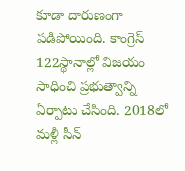కూడా దారుణంగా పడిపోయింది. కాంగ్రెస్ 122స్థానాల్లో విజయం సాధించి ప్రభుత్వాన్ని ఏర్పాటు చేసింది. 2018లో మళ్లీ సీన్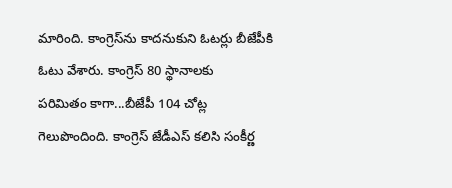మారింది. కాంగ్రెస్‌ను కాదనుకుని ఓటర్లు బీజేపీకి ఓటు వేశారు. కాంగ్రెస్ 80 స్థానాలకు
పరిమితం కాగా...బీజేపీ 104 చోట్ల గెలుపొందింది. కాంగ్రెస్ జేడీఎస్ కలిసి సంకీర్ణ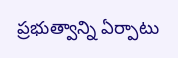ప్రభుత్వాన్ని ఏర్పాటు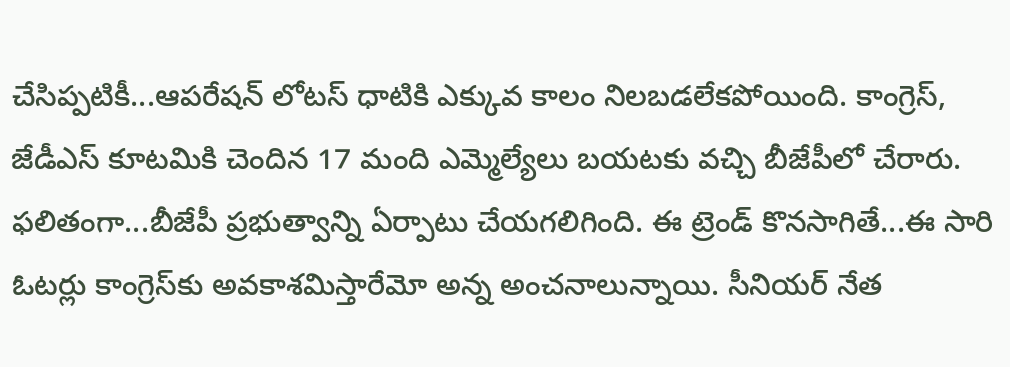చేసిప్పటికీ...ఆపరేషన్ లోటస్ ధాటికి ఎక్కువ కాలం నిలబడలేకపోయింది. కాంగ్రెస్, జేడీఎస్‌ కూటమికి చెందిన 17 మంది ఎమ్మెల్యేలు బయటకు వచ్చి బీజేపీలో చేరారు. ఫలితంగా...బీజేపీ ప్రభుత్వాన్ని ఏర్పాటు చేయగలిగింది. ఈ ట్రెండ్‌ కొనసాగితే...ఈ సారి ఓటర్లు కాంగ్రెస్‌కు అవకాశమిస్తారేమో అన్న అంచనాలున్నాయి. సీనియర్ నేత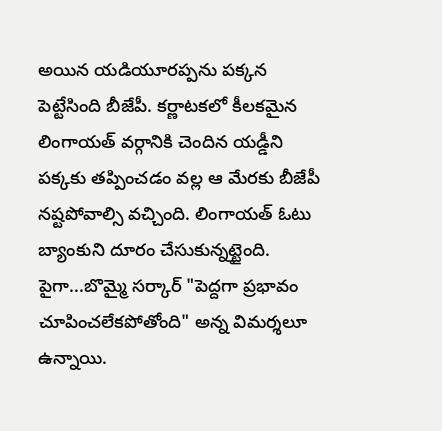అయిన యడియూరప్పను పక్కన పెట్టేసింది బీజేపీ. కర్ణాటకలో కీలకమైన లింగాయత్‌ వర్గానికి చెందిన యడ్డీని పక్కకు తప్పించడం వల్ల ఆ మేరకు బీజేపీ నష్టపోవాల్సి వచ్చింది. లింగాయత్ ఓటు బ్యాంకుని దూరం చేసుకున్నట్టైంది. పైగా...బొమ్మై సర్కార్‌ "పెద్దగా ప్రభావం చూపించలేకపోతోంది" అన్న విమర్శలూ ఉన్నాయి.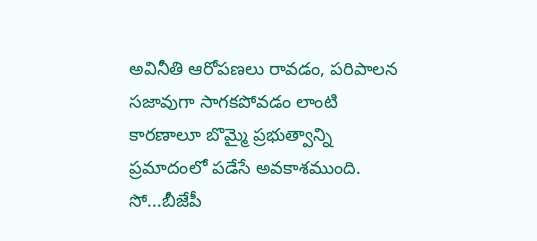అవినీతి ఆరోపణలు రావడం, పరిపాలన సజావుగా సాగకపోవడం లాంటి కారణాలూ బొమ్మై ప్రభుత్వాన్ని ప్రమాదంలో పడేసే అవకాశముంది. సో...బీజేపీ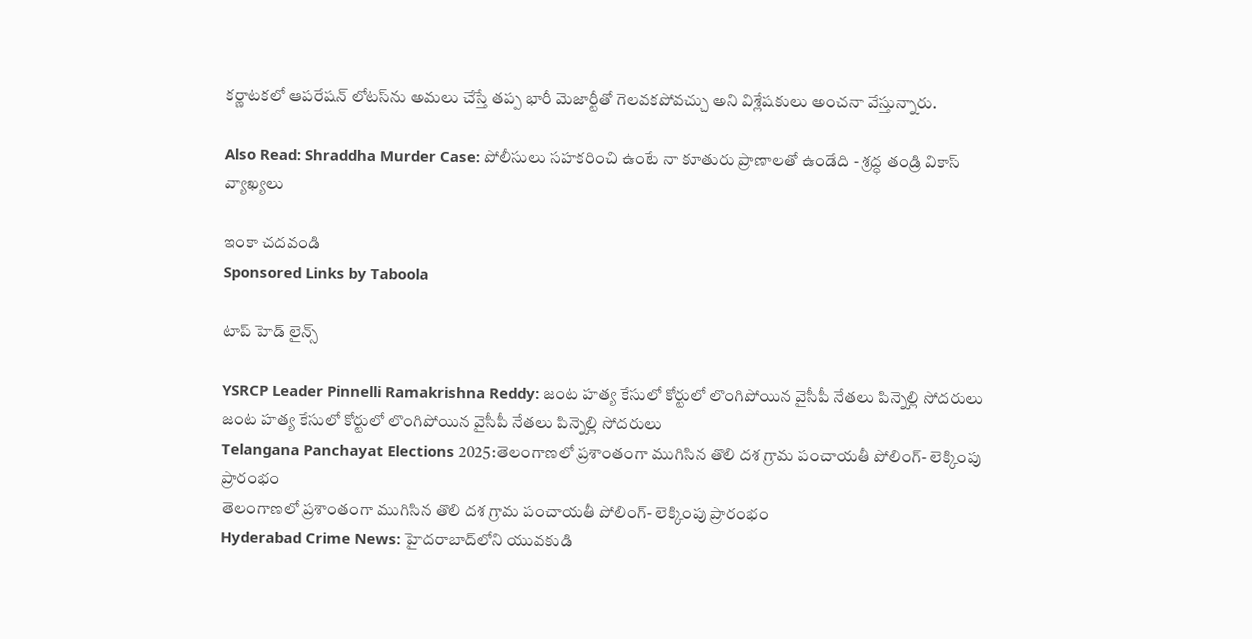కర్ణాటకలో ఆపరేషన్ లోటస్‌ను అమలు చేస్తే తప్ప భారీ మెజార్టీతో గెలవకపోవచ్చు అని విశ్లేషకులు అంచనా వేస్తున్నారు.

Also Read: Shraddha Murder Case: పోలీసులు సహకరించి ఉంటే నా కూతురు ప్రాణాలతో ఉండేది - శ్రద్ధ తండ్రి వికాస్ వ్యాఖ్యలు

ఇంకా చదవండి
Sponsored Links by Taboola

టాప్ హెడ్ లైన్స్

YSRCP Leader Pinnelli Ramakrishna Reddy: జంట హత్య కేసులో కోర్టులో లొంగిపోయిన వైసీపీ నేతలు పిన్నెల్లి సోదరులు
జంట హత్య కేసులో కోర్టులో లొంగిపోయిన వైసీపీ నేతలు పిన్నెల్లి సోదరులు
Telangana Panchayat Elections 2025:తెలంగాణలో ప్రశాంతంగా ముగిసిన తొలి దశ గ్రామ పంచాయతీ పోలింగ్‌- లెక్కింపు ప్రారంభం
తెలంగాణలో ప్రశాంతంగా ముగిసిన తొలి దశ గ్రామ పంచాయతీ పోలింగ్‌- లెక్కింపు ప్రారంభం
Hyderabad Crime News: హైదరాబాద్‌లోని యువకుడి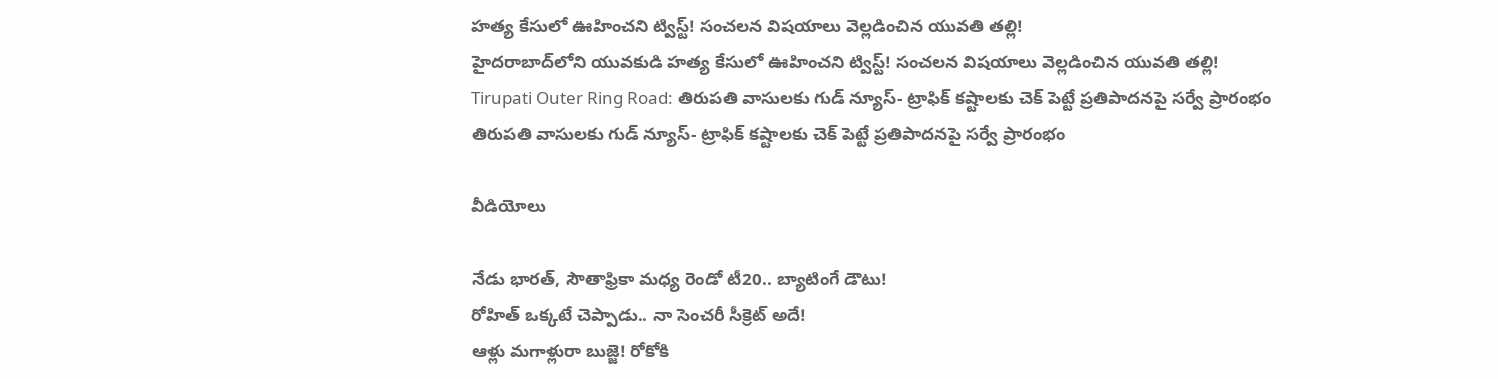హత్య కేసులో ఊహించని ట్విస్ట్! సంచలన విషయాలు వెల్లడించిన యువతి తల్లి!
హైదరాబాద్‌లోని యువకుడి హత్య కేసులో ఊహించని ట్విస్ట్! సంచలన విషయాలు వెల్లడించిన యువతి తల్లి!
Tirupati Outer Ring Road: తిరుపతి వాసులకు గుడ్ న్యూస్- ట్రాఫిక్ కష్టాలకు చెక్ పెట్టే ప్రతిపాదనపై సర్వే ప్రారంభం
తిరుపతి వాసులకు గుడ్ న్యూస్- ట్రాఫిక్ కష్టాలకు చెక్ పెట్టే ప్రతిపాదనపై సర్వే ప్రారంభం

వీడియోలు

నేడు భారత్, సౌతాఫ్రికా మధ్య రెండో టీ20.. బ్యాటింగే డౌటు!
రోహిత్ ఒక్కటే చెప్పాడు.. నా సెంచరీ సీక్రెట్ అదే!
ఆళ్లు మగాళ్లురా బుజ్జె! రోకోకి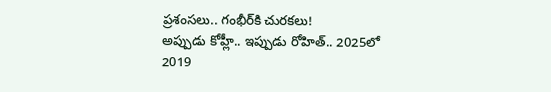ప్రశంసలు.. గంభీర్‌కి చురకలు!
అప్పుడు కోహ్లీ.. ఇప్పుడు రోహిత్.. 2025లో 2019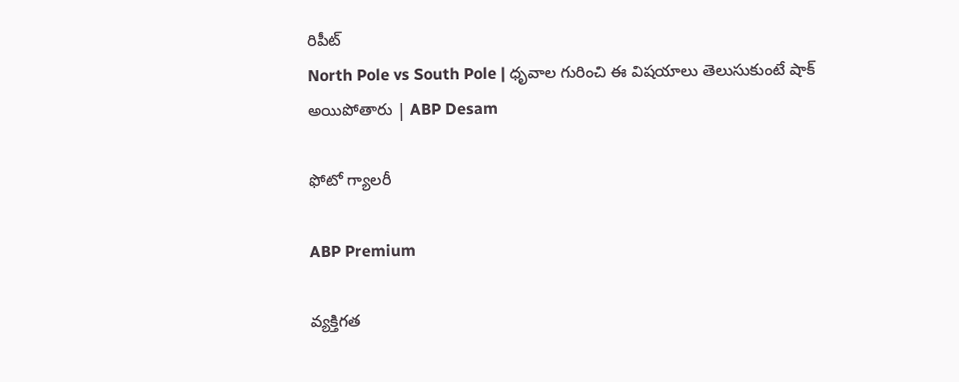రిపీట్
North Pole vs South Pole | ధృవాల గురించి ఈ విషయాలు తెలుసుకుంటే షాక్ అయిపోతారు | ABP Desam

ఫోటో గ్యాలరీ

ABP Premium

వ్యక్తిగత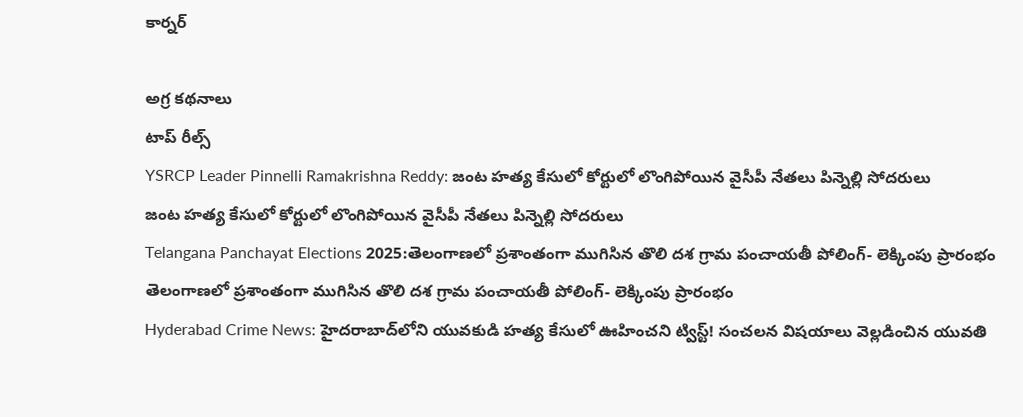కార్నర్

అగ్ర కథనాలు
టాప్ రీల్స్
YSRCP Leader Pinnelli Ramakrishna Reddy: జంట హత్య కేసులో కోర్టులో లొంగిపోయిన వైసీపీ నేతలు పిన్నెల్లి సోదరులు
జంట హత్య కేసులో కోర్టులో లొంగిపోయిన వైసీపీ నేతలు పిన్నెల్లి సోదరులు
Telangana Panchayat Elections 2025:తెలంగాణలో ప్రశాంతంగా ముగిసిన తొలి దశ గ్రామ పంచాయతీ పోలింగ్‌- లెక్కింపు ప్రారంభం
తెలంగాణలో ప్రశాంతంగా ముగిసిన తొలి దశ గ్రామ పంచాయతీ పోలింగ్‌- లెక్కింపు ప్రారంభం
Hyderabad Crime News: హైదరాబాద్‌లోని యువకుడి హత్య కేసులో ఊహించని ట్విస్ట్! సంచలన విషయాలు వెల్లడించిన యువతి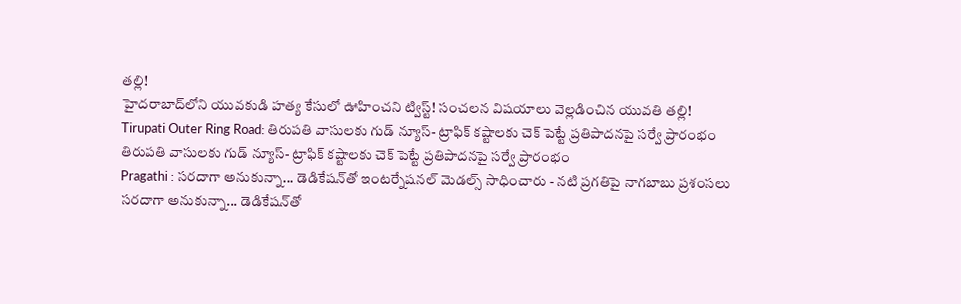తల్లి!
హైదరాబాద్‌లోని యువకుడి హత్య కేసులో ఊహించని ట్విస్ట్! సంచలన విషయాలు వెల్లడించిన యువతి తల్లి!
Tirupati Outer Ring Road: తిరుపతి వాసులకు గుడ్ న్యూస్- ట్రాఫిక్ కష్టాలకు చెక్ పెట్టే ప్రతిపాదనపై సర్వే ప్రారంభం
తిరుపతి వాసులకు గుడ్ న్యూస్- ట్రాఫిక్ కష్టాలకు చెక్ పెట్టే ప్రతిపాదనపై సర్వే ప్రారంభం
Pragathi : సరదాగా అనుకున్నా... డెడికేషన్‌తో ఇంటర్నేషనల్ మెడల్స్ సాధించారు - నటి ప్రగతిపై నాగబాబు ప్రశంసలు
సరదాగా అనుకున్నా... డెడికేషన్‌తో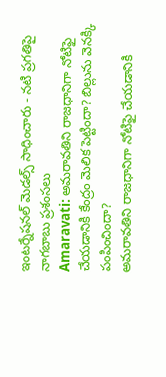ఇంటర్నేషనల్ మెడల్స్ సాధించారు - నటి ప్రగతిపై నాగబాబు ప్రశంసలు
Amaravati: అమరావతిని రాజధానిగా నోటిఫై చేయడానికి కేంద్రం మెలిక పెట్టిందా? బిల్లును వెనక్కి పంపించిందా?
అమరావతిని రాజధానిగా నోటిఫై చేయడానికి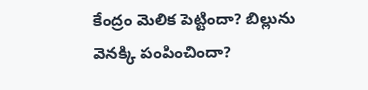కేంద్రం మెలిక పెట్టిందా? బిల్లును వెనక్కి పంపించిందా?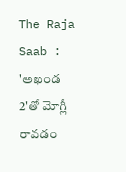The Raja Saab : 'అఖండ 2'తో మోగ్లీ రావడం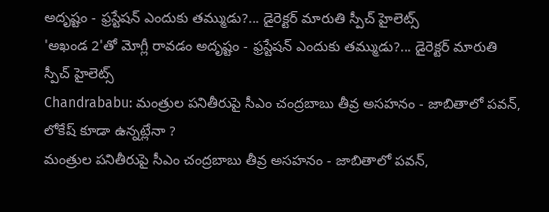అదృష్టం - ఫ్రస్టేషన్ ఎందుకు తమ్ముడు?... డైరెక్టర్ మారుతి స్పీచ్ హైలెట్స్
'అఖండ 2'తో మోగ్లీ రావడం అదృష్టం - ఫ్రస్టేషన్ ఎందుకు తమ్ముడు?... డైరెక్టర్ మారుతి స్పీచ్ హైలెట్స్
Chandrababu: మంత్రుల పనితీరుపై సీఎం చంద్రబాబు తీవ్ర అసహనం - జాబితాలో పవన్, లోకేష్ కూడా ఉన్నట్లేనా ?
మంత్రుల పనితీరుపై సీఎం చంద్రబాబు తీవ్ర అసహనం - జాబితాలో పవన్,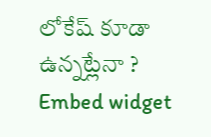లోకేష్ కూడా ఉన్నట్లేనా ?
Embed widget